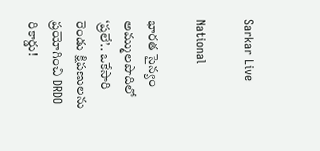Sarkar Live

National

భారత సైన్యం అమ్ములపొదిలో ‘ప్రలే’.. ఒకేసారి రెండు క్షిపణులను ప్రయోగించి DRDO రికార్డు!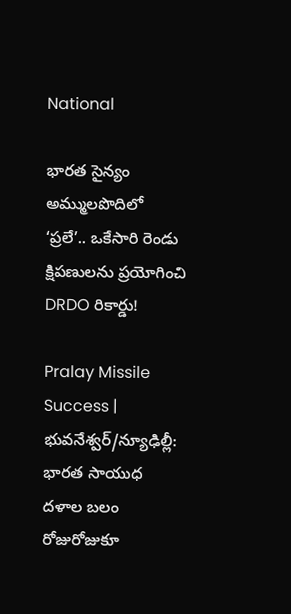National

భారత సైన్యం అమ్ములపొదిలో ‘ప్రలే’.. ఒకేసారి రెండు క్షిపణులను ప్రయోగించి DRDO రికార్డు!

Pralay Missile Success | భువనేశ్వర్/న్యూఢిల్లీ: భారత సాయుధ దళాల బలం రోజురోజుకూ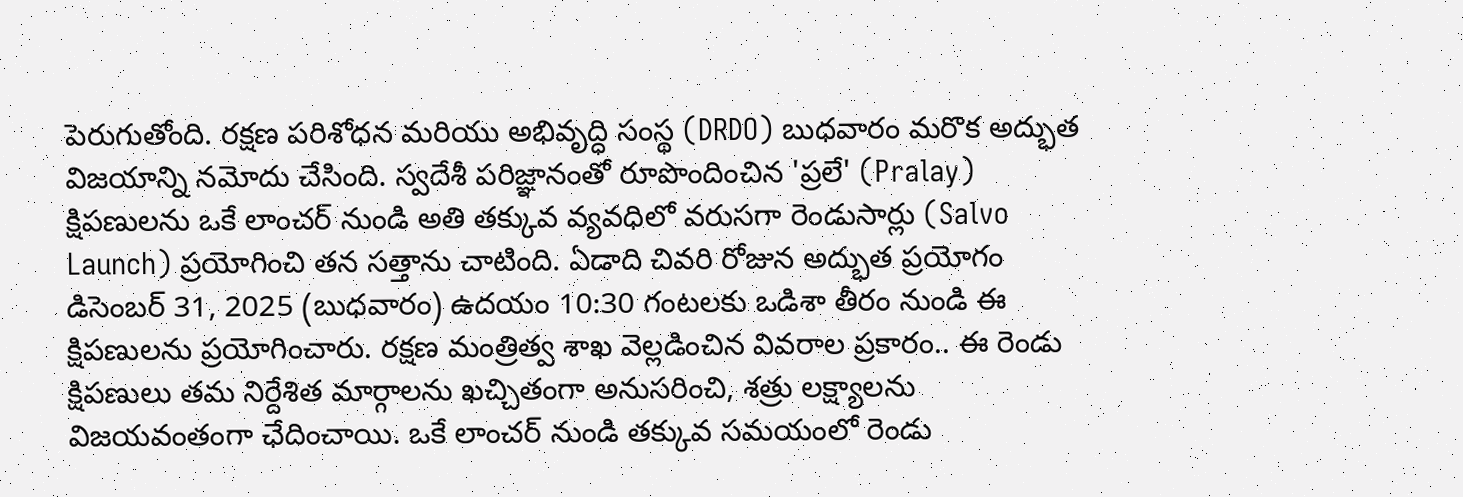పెరుగుతోంది. రక్షణ పరిశోధన మరియు అభివృద్ధి సంస్థ (DRDO) బుధవారం మరొక అద్భుత విజయాన్ని నమోదు చేసింది. స్వదేశీ పరిజ్ఞానంతో రూపొందించిన 'ప్రలే' (Pralay) క్షిపణులను ఒకే లాంచర్ నుండి అతి తక్కువ వ్యవధిలో వరుసగా రెండుసార్లు (Salvo Launch) ప్రయోగించి తన సత్తాను చాటింది. ఏడాది చివరి రోజున అద్భుత ప్రయోగం డిసెంబర్ 31, 2025 (బుధవారం) ఉదయం 10:30 గంటలకు ఒడిశా తీరం నుండి ఈ క్షిపణులను ప్రయోగించారు. రక్షణ మంత్రిత్వ శాఖ వెల్లడించిన వివరాల ప్రకారం.. ఈ రెండు క్షిపణులు తమ నిర్దేశిత మార్గాలను ఖచ్చితంగా అనుసరించి, శత్రు లక్ష్యాలను విజయవంతంగా ఛేదించాయి. ఒకే లాంచర్ నుండి తక్కువ సమయంలో రెండు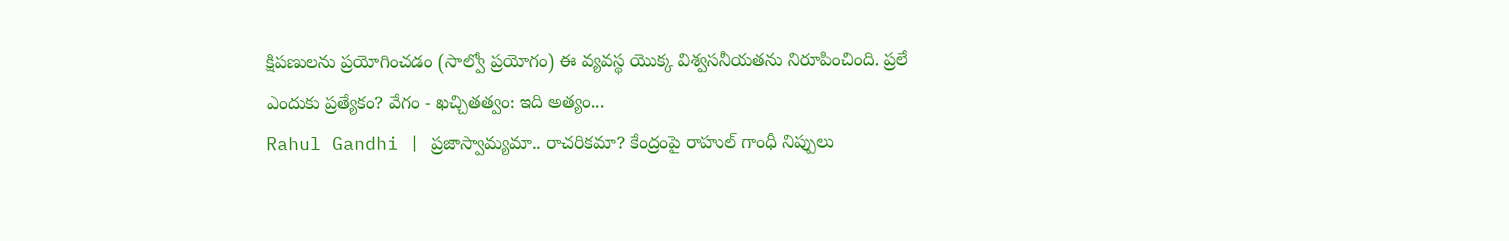క్షిపణులను ప్రయోగించడం (సాల్వో ప్రయోగం) ఈ వ్యవస్థ యొక్క విశ్వసనీయతను నిరూపించింది. ప్రలే ఎందుకు ప్రత్యేకం? వేగం - ఖచ్చితత్వం: ఇది అత్యం...
Rahul Gandhi | ప్రజాస్వామ్యమా.. రాచరికమా? కేంద్రంపై రాహుల్ గాంధీ నిప్పులు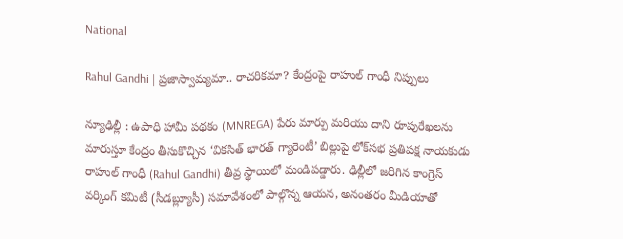National

Rahul Gandhi | ప్రజాస్వామ్యమా.. రాచరికమా? కేంద్రంపై రాహుల్ గాంధీ నిప్పులు

న్యూఢిల్లీ : ఉపాధి హామీ పథకం (MNREGA) పేరు మార్పు మరియు దాని రూపురేఖలను మారుస్తూ కేంద్రం తీసుకొచ్చిన ‘వికసిత్ భారత్ గ్యారెంటీ’ బిల్లుపై లోక్‌సభ ప్రతిపక్ష నాయకుడు రాహుల్ గాంధీ (Rahul Gandhi) తీవ్ర స్థాయిలో మండిపడ్డారు. ఢిల్లీలో జరిగిన కాంగ్రెస్ వర్కింగ్ కమిటీ (సీడ‌బ్ల్యూసీ) సమావేశంలో పాల్గొన్న ఆయన, అనంతరం మీడియాతో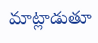మాట్లాడుతూ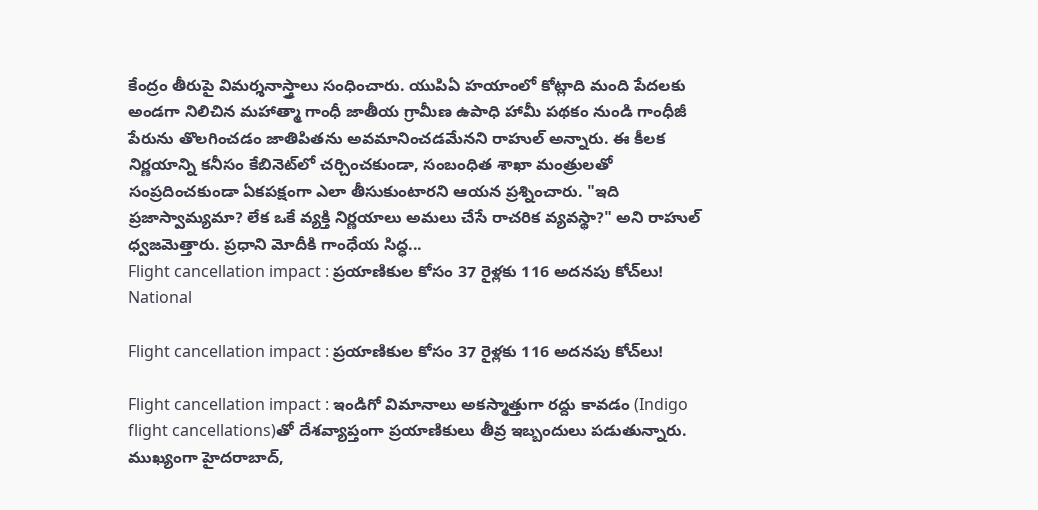కేంద్రం తీరుపై విమర్శనాస్త్రాలు సంధించారు. యుపిఏ హయాంలో కోట్లాది మంది పేదలకు అండగా నిలిచిన మహాత్మా గాంధీ జాతీయ గ్రామీణ ఉపాధి హామీ పథకం నుండి గాంధీజీ పేరును తొలగించడం జాతిపితను అవమానించడమేనని రాహుల్ అన్నారు. ఈ కీలక నిర్ణయాన్ని కనీసం కేబినెట్‌లో చర్చించకుండా, సంబంధిత శాఖా మంత్రులతో సంప్రదించకుండా ఏకపక్షంగా ఎలా తీసుకుంటారని ఆయన ప్రశ్నించారు. "ఇది ప్రజాస్వామ్యమా? లేక ఒకే వ్యక్తి నిర్ణయాలు అమలు చేసే రాచరిక వ్యవస్థా?" అని రాహుల్ ధ్వజమెత్తారు. ప్రధాని మోదీకి గాంధేయ సిద్ధ...
Flight cancellation impact : ప్రయాణికుల కోసం 37 రైళ్లకు 116 అదనపు కోచ్‌లు!
National

Flight cancellation impact : ప్రయాణికుల కోసం 37 రైళ్లకు 116 అదనపు కోచ్‌లు!

Flight cancellation impact : ఇండిగో విమానాలు అక‌స్మాత్తుగా రద్దు కావడం (Indigo flight cancellations)తో దేశ‌వ్యాప్తంగా ప్ర‌యాణికులు తీవ్ర ఇబ్బందులు ప‌డుతున్నారు. ముఖ్యంగా హైద‌రాబాద్‌,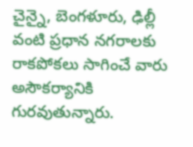చైన్నై, బెంగ‌ళూరు, ఢిల్లీ వంటి ప్ర‌ధాన న‌గ‌రాలకు రాక‌పోక‌లు సాగించే వారు అసౌక‌ర్యానికి గురవుతున్నారు.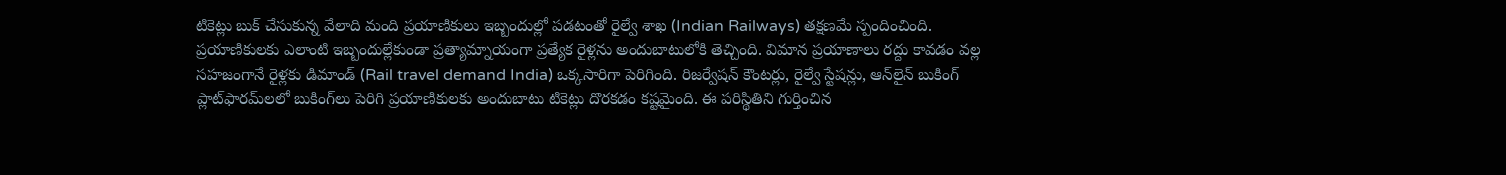టికెట్లు బుక్ చేసుకున్న వేలాది మంది ప్రయాణికులు ఇబ్బందుల్లో పడటంతో రైల్వే శాఖ (Indian Railways) తక్షణమే స్పందించింది. ప్ర‌యాణికుల‌కు ఎలాంటి ఇబ్బందుల్లేకుండా ప్రత్యామ్నాయంగా ప్ర‌త్యేక రైళ్ల‌ను అందుబాటులోకి తెచ్చింది. విమాన ప్రయాణాలు రద్దు కావడం వల్ల సహజంగానే రైళ్లకు డిమాండ్ (Rail travel demand India) ఒక్కసారిగా పెరిగింది. రిజర్వేషన్ కౌంటర్లు, రైల్వే స్టేషన్లు, ఆన్‌లైన్ బుకింగ్ ప్లాట్‌ఫారమ్‌లలో బుకింగ్‌లు పెరిగి ప్రయాణికులకు అందుబాటు టికెట్లు దొరకడం కష్టమైంది. ఈ పరిస్థితిని గుర్తించిన‌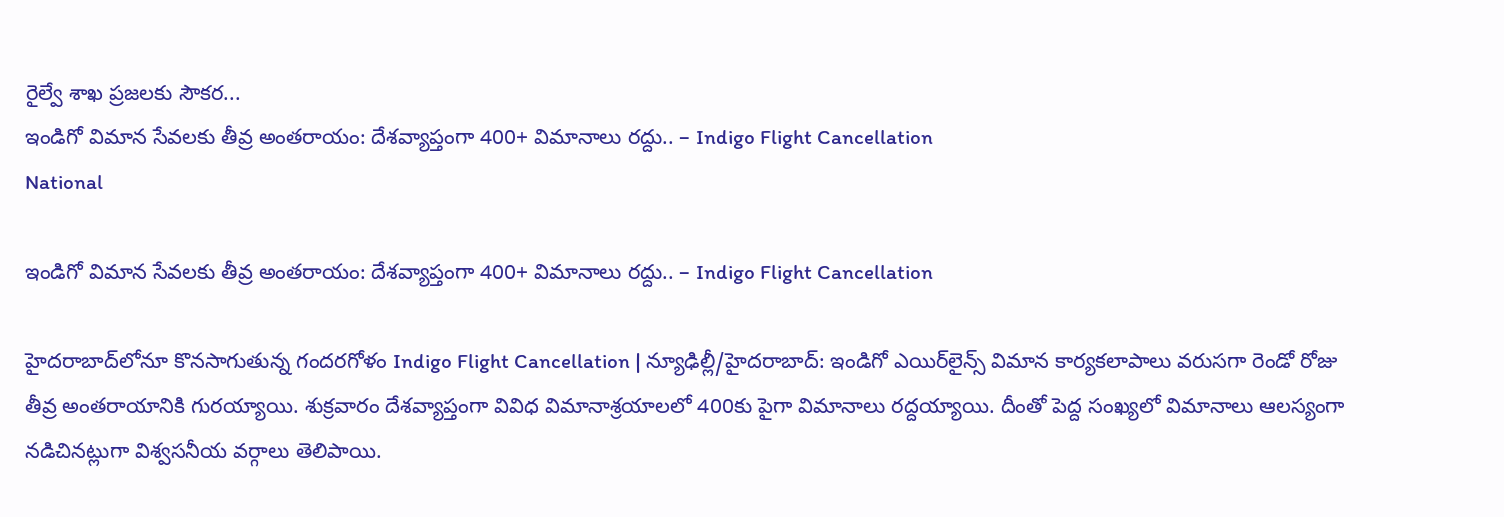రైల్వే శాఖ ప్రజలకు సౌకర...
ఇండిగో విమాన సేవలకు తీవ్ర అంతరాయం: దేశవ్యాప్తంగా 400+ విమానాలు రద్దు.. – Indigo Flight Cancellation
National

ఇండిగో విమాన సేవలకు తీవ్ర అంతరాయం: దేశవ్యాప్తంగా 400+ విమానాలు రద్దు.. – Indigo Flight Cancellation

హైదరాబాద్‌లోనూ కొనసాగుతున్న గందరగోళం Indigo Flight Cancellation | న్యూఢిల్లీ/హైదరాబాద్: ఇండిగో ఎయిర్‌లైన్స్ విమాన కార్యకలాపాలు వరుసగా రెండో రోజు తీవ్ర అంతరాయానికి గురయ్యాయి. శుక్రవారం దేశవ్యాప్తంగా వివిధ విమానాశ్రయాలలో 400కు పైగా విమానాలు రద్దయ్యాయి. దీంతో పెద్ద సంఖ్యలో విమానాలు ఆలస్యంగా నడిచినట్లుగా విశ్వసనీయ వర్గాలు తెలిపాయి.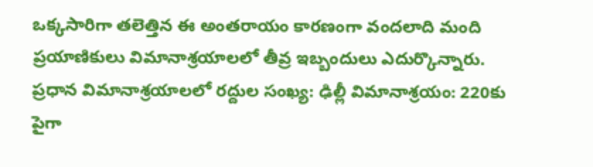ఒక్క‌సారిగా త‌లెత్తిన ఈ అంతరాయం కారణంగా వందలాది మంది ప్రయాణికులు విమానాశ్రయాలలో తీవ్ర ఇబ్బందులు ఎదుర్కొన్నారు. ప్రధాన విమానాశ్రయాలలో రద్దుల సంఖ్య: ఢిల్లీ విమానాశ్రయం: 220కు పైగా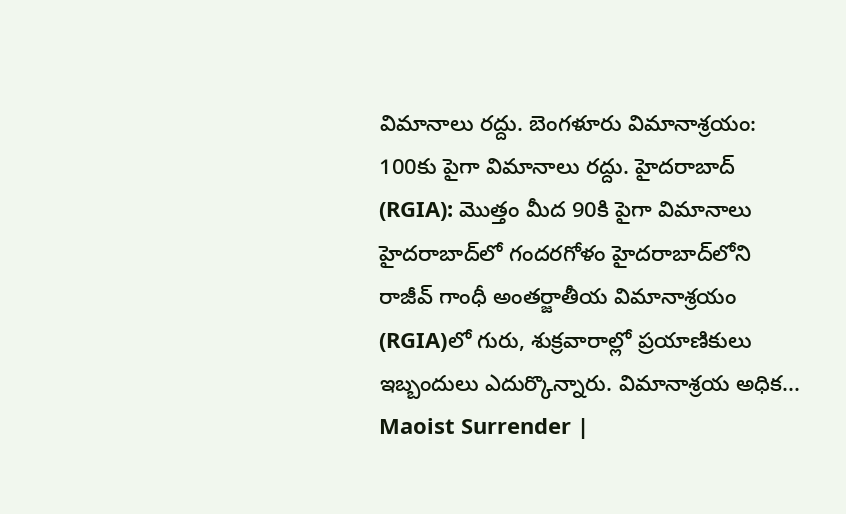విమానాలు రద్దు. బెంగళూరు విమానాశ్రయం: 100కు పైగా విమానాలు రద్దు. హైదరాబాద్ (RGIA): మొత్తం మీద 90కి పైగా విమానాలు హైదరాబాద్‌లో గందరగోళం హైదరాబాద్‌లోని రాజీవ్ గాంధీ అంతర్జాతీయ విమానాశ్రయం (RGIA)లో గురు, శుక్ర‌వారాల్లో ప్ర‌యాణికులు ఇబ్బందులు ఎదుర్కొన్నారు. విమానాశ్రయ అధిక...
Maoist Surrender |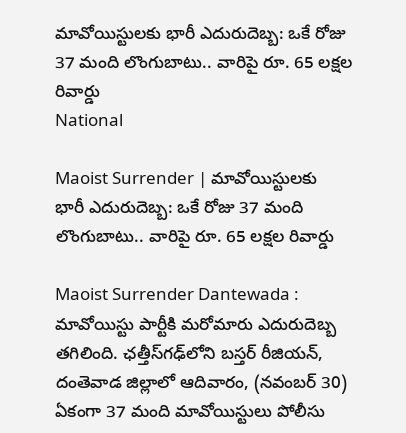మావోయిస్టులకు భారీ ఎదురుదెబ్బ: ఒకే రోజు 37 మంది లొంగుబాటు.. వారిపై రూ. 65 లక్షల రివార్డు
National

Maoist Surrender | మావోయిస్టులకు భారీ ఎదురుదెబ్బ: ఒకే రోజు 37 మంది లొంగుబాటు.. వారిపై రూ. 65 లక్షల రివార్డు

Maoist Surrender Dantewada : మావోయిస్టు పార్టీకి మరోమారు ఎదురుదెబ్బ‌ తగిలింది. ఛత్తీస్‌గఢ్‌లోని బస్తర్ రీజియన్‌, దంతెవాడ జిల్లాలో ఆదివారం, (నవంబర్ 30) ఏకంగా 37 మంది మావోయిస్టులు పోలీసు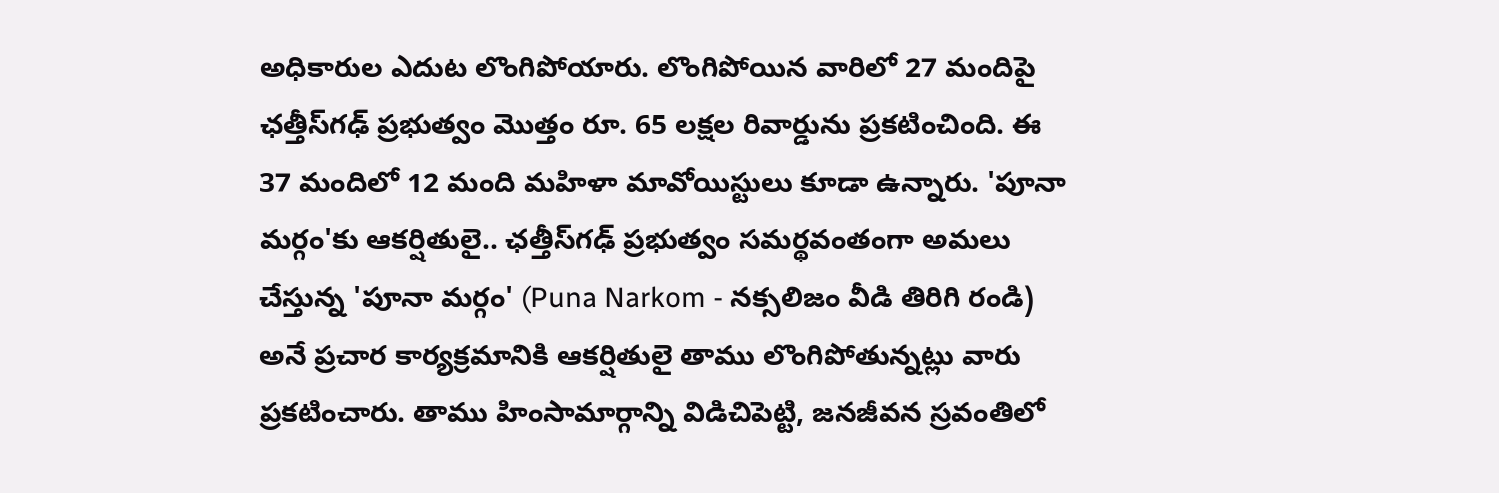అధికారుల ఎదుట లొంగిపోయారు. లొంగిపోయిన వారిలో 27 మందిపై ఛత్తీస్‌గఢ్ ప్రభుత్వం మొత్తం రూ. 65 లక్షల రివార్డును ప్రకటించింది. ఈ 37 మందిలో 12 మంది మహిళా మావోయిస్టులు కూడా ఉన్నారు. 'పూనా మర్గం'కు ఆకర్షితులై.. ఛత్తీస్‌గఢ్ ప్రభుత్వం సమర్థవంతంగా అమలు చేస్తున్న 'పూనా మర్గం' (Puna Narkom - నక్సలిజం వీడి తిరిగి రండి) అనే ప్రచార కార్యక్రమానికి ఆకర్షితులై తాము లొంగిపోతున్నట్లు వారు ప్రకటించారు. తాము హింసామార్గాన్ని విడిచిపెట్టి, జనజీవన స్రవంతిలో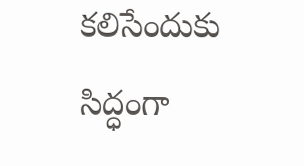కలిసేందుకు సిద్ధంగా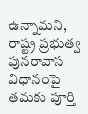ఉన్నామని, రాష్ట్ర ప్రభుత్వ పునరావాస విధానంపై తమకు పూర్తి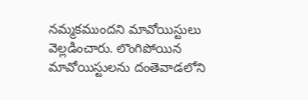నమ్మకముంద‌ని మావోయిస్టులు వెల్ల‌డించారు. లొంగిపోయిన మావోయిస్టులను దంతెవాడలోని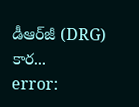డీఆర్‌జీ (DRG) కార...
error: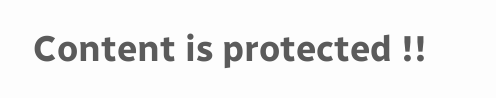Content is protected !!